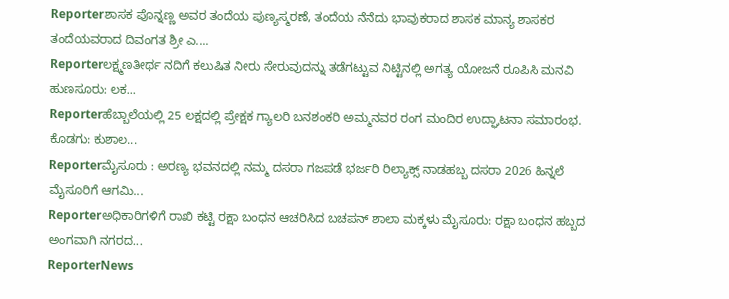Reporterಶಾಸಕ ಪೊನ್ನಣ್ಣ ಅವರ ತಂದೆಯ ಪುಣ್ಯಸ್ಮರಣೆ, ತಂದೆಯ ನೆನೆದು ಭಾವುಕರಾದ ಶಾಸಕ ಮಾನ್ಯ ಶಾಸಕರ ತಂದೆಯವರಾದ ದಿವಂಗತ ಶ್ರೀ ಎ....
Reporterಲಕ್ಷ್ಮಣತೀರ್ಥ ನದಿಗೆ ಕಲುಷಿತ ನೀರು ಸೇರುವುದನ್ನು ತಡೆಗಟ್ಟುವ ನಿಟ್ಟಿನಲ್ಲಿ ಅಗತ್ಯ ಯೋಜನೆ ರೂಪಿಸಿ ಮನವಿ ಹುಣಸೂರು: ಲಕ...
Reporterಹೆಬ್ಬಾಲೆಯಲ್ಲಿ 25 ಲಕ್ಷದಲ್ಲಿ ಪ್ರೇಕ್ಷಕ ಗ್ಯಾಲರಿ ಬನಶಂಕರಿ ಅಮ್ಮನವರ ರಂಗ ಮಂದಿರ ಉದ್ಘಾಟನಾ ಸಮಾರಂಭ. ಕೊಡಗು: ಕುಶಾಲ...
Reporterಮೈಸೂರು : ಅರಣ್ಯ ಭವನದಲ್ಲಿ ನಮ್ಮ ದಸರಾ ಗಜಪಡೆ ಭರ್ಜರಿ ರಿಲ್ಯಾಕ್ಸ್ ನಾಡಹಬ್ಬ ದಸರಾ 2026 ಹಿನ್ನಲೆ ಮೈಸೂರಿಗೆ ಆಗಮಿ...
Reporterಅಧಿಕಾರಿಗಳಿಗೆ ರಾಖಿ ಕಟ್ಟಿ ರಕ್ಷಾ ಬಂಧನ ಆಚರಿಸಿದ ಬಚಪನ್ ಶಾಲಾ ಮಕ್ಕಳು ಮೈಸೂರು: ರಕ್ಷಾ ಬಂಧನ ಹಬ್ಬದ ಅಂಗವಾಗಿ ನಗರದ...
ReporterNews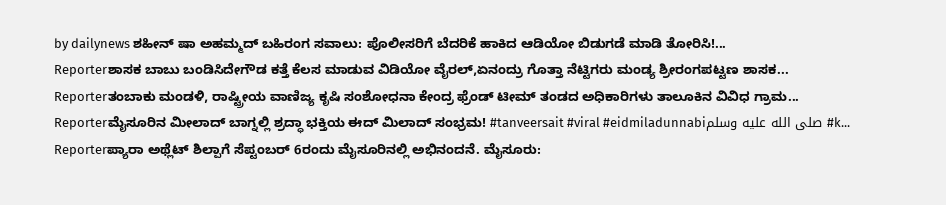by dailynews ಶಹೀನ್ ಷಾ ಅಹಮ್ಮದ್ ಬಹಿರಂಗ ಸವಾಲು: ಪೊಲೀಸರಿಗೆ ಬೆದರಿಕೆ ಹಾಕಿದ ಆಡಿಯೋ ಬಿಡುಗಡೆ ಮಾಡಿ ತೋರಿಸಿ!...
Reporterಶಾಸಕ ಬಾಬು ಬಂಡಿಸಿದೇಗೌಡ ಕತ್ತೆ ಕೆಲಸ ಮಾಡುವ ವಿಡಿಯೋ ವೈರಲ್,ಏನಂದ್ರು ಗೊತ್ತಾ ನೆಟ್ಟಿಗರು ಮಂಡ್ಯ ಶ್ರೀರಂಗಪಟ್ಟಣ ಶಾಸಕ...
Reporterತಂಬಾಕು ಮಂಡಳಿ, ರಾಷ್ಟ್ರೀಯ ವಾಣಿಜ್ಯ ಕೃಷಿ ಸಂಶೋಧನಾ ಕೇಂದ್ರ ಫ್ರೆಂಡ್ ಟೀಮ್ ತಂಡದ ಅಧಿಕಾರಿಗಳು ತಾಲೂಕಿನ ವಿವಿಧ ಗ್ರಾಮ...
Reporterಮೈಸೂರಿನ ಮೀಲಾದ್ ಬಾಗ್ನಲ್ಲಿ ಶ್ರದ್ಧಾ ಭಕ್ತಿಯ ಈದ್ ಮಿಲಾದ್ ಸಂಭ್ರಮ! #tanveersait #viral #eidmiladunnabiصلى الله عليه وسلم #k...
Reporterಪ್ಯಾರಾ ಅಥ್ಲೆಟ್ ಶಿಲ್ಪಾಗೆ ಸೆಪ್ಟಂಬರ್ 6ರಂದು ಮೈಸೂರಿನಲ್ಲಿ ಅಭಿನಂದನೆ. ಮೈಸೂರು: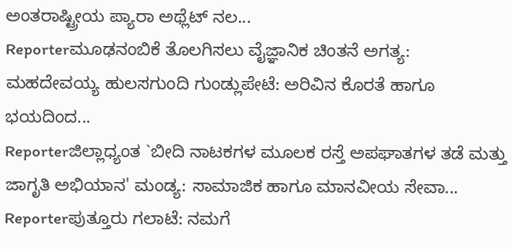ಅಂತರಾಷ್ಟ್ರೀಯ ಪ್ಯಾರಾ ಅಥ್ಲೆಟ್ ನಲ...
Reporterಮೂಢನಂಬಿಕೆ ತೊಲಗಿಸಲು ವೈಜ್ಞಾನಿಕ ಚಿಂತನೆ ಅಗತ್ಯ: ಮಹದೇವಯ್ಯ ಹುಲಸಗುಂದಿ ಗುಂಡ್ಲುಪೇಟೆ: ಅರಿವಿನ ಕೊರತೆ ಹಾಗೂ ಭಯದಿಂದ...
Reporterಜಿಲ್ಲಾಧ್ಯಂತ `ಬೀದಿ ನಾಟಕಗಳ ಮೂಲಕ ರಸ್ತೆ ಅಪಘಾತಗಳ ತಡೆ ಮತ್ತು ಜಾಗೃತಿ ಅಭಿಯಾನ' ಮಂಡ್ಯ: ಸಾಮಾಜಿಕ ಹಾಗೂ ಮಾನವೀಯ ಸೇವಾ...
Reporterಪುತ್ತೂರು ಗಲಾಟೆ: ನಮಗೆ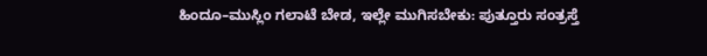ಹಿಂದೂ–ಮುಸ್ಲಿಂ ಗಲಾಟೆ ಬೇಡ, ಇಲ್ಲೇ ಮುಗಿಸಬೇಕು: ಪುತ್ತೂರು ಸಂತ್ರಸ್ತೆ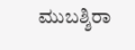ಮುಬಶ್ಶಿರಾ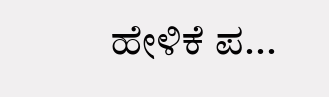ಹೇಳಿಕೆ ಪ...